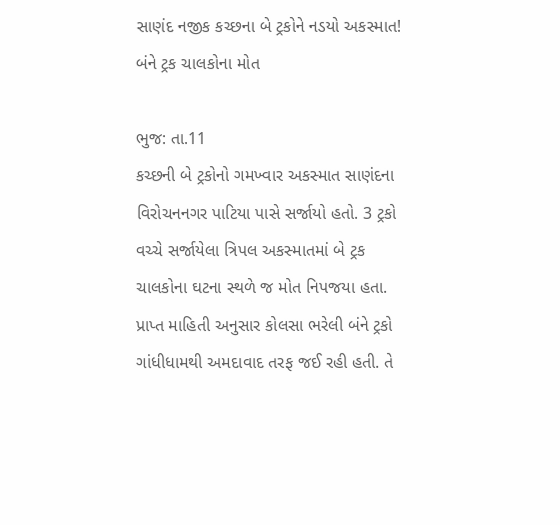સાણંદ નજીક કચ્છના બે ટ્રકોને નડયો અકસ્માત! બંને ટ્રક ચાલકોના મોત

ભુજ: તા.11
કચ્છની બે ટ્રકોનો ગમખ્વાર અકસ્માત સાણંદના વિરોચનનગર પાટિયા પાસે સર્જાયો હતો. 3 ટ્રકો વચ્ચે સર્જાયેલા ત્રિપલ અકસ્માતમાં બે ટ્રક ચાલકોના ઘટના સ્થળે જ મોત નિપજયા હતા.
પ્રાપ્ત માહિતી અનુસાર કોલસા ભરેલી બંને ટ્રકો ગાંધીધામથી અમદાવાદ તરફ જઈ રહી હતી. તે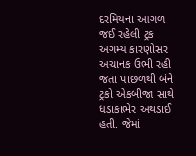દરમિયના આગળ જઈ રહેલી ટ્રક અગમ્ય કારણોસર અચાનક ઉભી રહી જતા પાછળથી બંને ટ્રકો એકબીજા સાથે ધડાકાભેર અથડાઈ હતી. જેમાં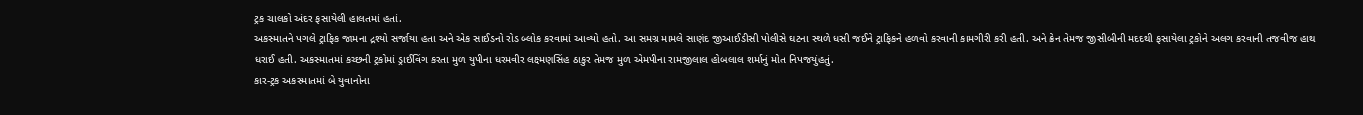ટ્રક ચાલકો અંદર ફસાયેલી હાલતમાં હતાં.
અકસ્માતને પગલે ટ્રાફિક જામના દ્રશ્યો સર્જાયા હતા અને એક સાઈડનો રોડ બ્લોક કરવામાં આવ્યો હતો. આ સમગ્ર મામલે સાણંદ જીઆઈડીસી પોલીસે ઘટના સ્થળે ધસી જઈને ટ્રાફિકને હળવો કરવાની કામગીરી કરી હતી. અને ક્રેન તેમજ જીસીબીની મદદથી ફસાયેલા ટ્રકોને અલગ કરવાની તજવીજ હાથ ધરાઈ હતી. અકસ્માતમાં કચ્છની ટ્રકોમાં ડ્રાઈવિંગ કરતા મુળ યુપીના ધરમવીર લક્ષ્મણસિંહ ઠાકુર તેમજ મુળ એમપીના રામજીલાલ હોબલાલ શર્માનું મોત નિપજયુંહતું.
કાર-ટ્રક અકસ્માતમાં બે યુવાનોના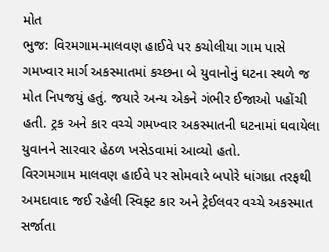મોત
ભુજ: વિરમગામ-માલવણ હાઈવે પર કચોલીયા ગામ પાસે ગમખ્વાર માર્ગ અકસ્માતમાં કચ્છના બે યુવાનોનું ઘટના સ્થળે જ મોત નિપજયું હતું. જયારે અન્ય એકને ગંભીર ઈજાઓ પહોંચી હતી. ટ્રક અને કાર વચ્ચે ગમખ્વાર અકસ્માતની ઘટનામાં ઘવાયેલા યુવાનને સારવાર હેઠળ ખસેડવામાં આવ્યો હતો.
વિરગમગામ માલવણ હાઈવે પર સોમવારે બપોરે ધાંગધ્રા તરફથી અમદાવાદ જઈ રહેલી સ્વિફ્ટ કાર અને ટ્રેઈલવર વચ્ચે અકસ્માત સર્જાતા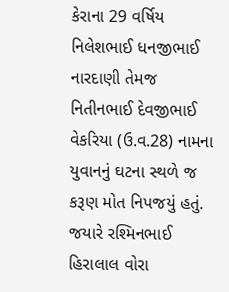કેરાના 29 વર્ષિય નિલેશભાઈ ધનજીભાઈ નારદાણી તેમજ નિતીનભાઈ દેવજીભાઈ વેકરિયા (ઉ.વ.28) નામના યુવાનનું ઘટના સ્થળે જ કરૂણ મોત નિપજયું હતું. જયારે રશ્મિનભાઈ હિરાલાલ વોરા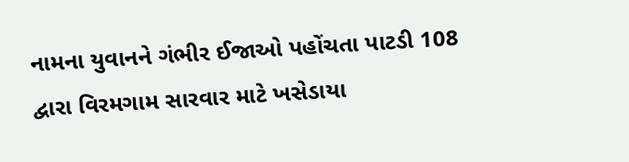નામના યુવાનને ગંભીર ઈજાઓ પહોંચતા પાટડી 108 દ્વારા વિરમગામ સારવાર માટે ખસેડાયા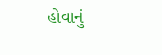હોવાનું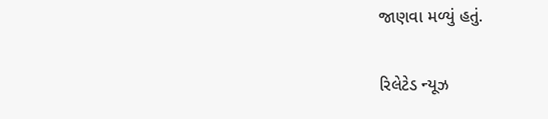જાણવા મળ્યું હતું.

રિલેટેડ ન્યૂઝ